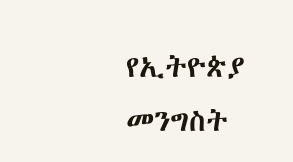የኢትዮጵያ መንግስት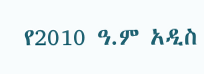የ2010 ዓ.ም አዲስ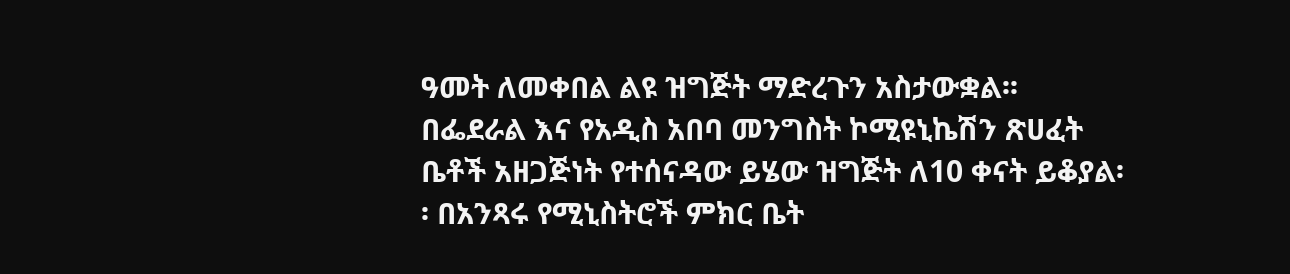ዓመት ለመቀበል ልዩ ዝግጅት ማድረጉን አስታውቋል፡፡ በፌደራል እና የአዲስ አበባ መንግስት ኮሚዩኒኬሽን ጽሀፈት ቤቶች አዘጋጅነት የተሰናዳው ይሄው ዝግጅት ለ10 ቀናት ይቆያል፡፡ በአንጻሩ የሚኒስትሮች ምክር ቤት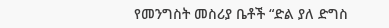የመንግስት መስሪያ ቤቶች “ድል ያለ ድግስ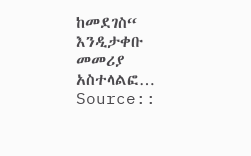ከመደገስ“ እንዲታቀቡ መመሪያ አስተላልፎ…
Source::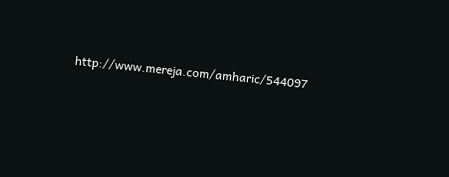http://www.mereja.com/amharic/544097